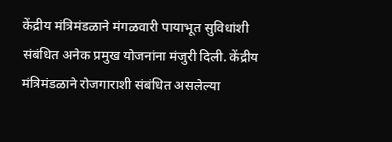केंद्रीय मंत्रिमंडळाने मंगळवारी पायाभूत सुविधांशी संबंधित अनेक प्रमुख योजनांना मंजुरी दिली. केंद्रीय मंत्रिमंडळाने रोजगाराशी संबंधित असलेल्या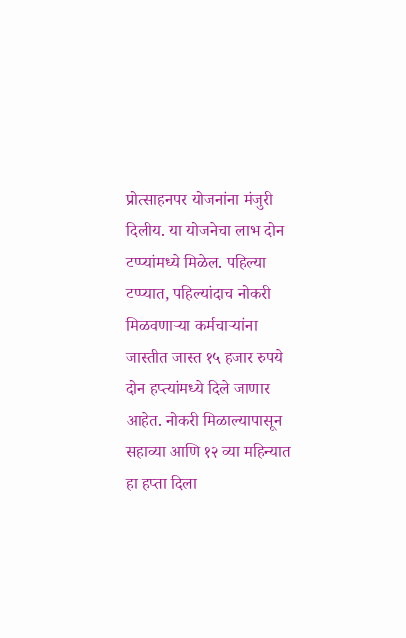प्रोत्साहनपर योजनांना मंजुरी दिलीय. या योजनेचा लाभ दोन टप्प्यांमध्ये मिळेल. पहिल्या टप्प्यात, पहिल्यांदाच नोकरी मिळवणाऱ्या कर्मचाऱ्यांना जास्तीत जास्त १५ हजार रुपये दोन हप्त्यांमध्ये दिले जाणार आहेत. नोकरी मिळाल्यापासून सहाव्या आणि १२ व्या महिन्यात हा हप्ता दिला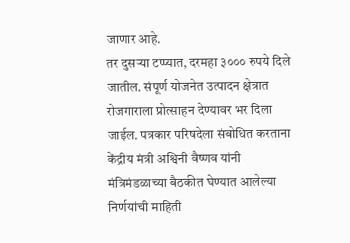जाणार आहे.
तर दुसऱ्या टप्प्यात, दरमहा ३००० रुपये दिले जातील. संपूर्ण योजनेत उत्पादन क्षेत्रात रोजगाराला प्रोत्साहन देण्यावर भर दिला जाईल. पत्रकार परिषदेला संबोधित करताना केंद्रीय मंत्री अश्विनी वैष्णव यांनी मंत्रिमंडळाच्या बैठकीत घेण्यात आलेल्या निर्णयांची माहिती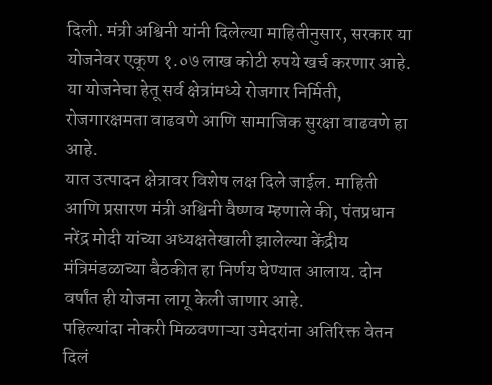दिली. मंत्री अश्विनी यांनी दिलेल्या माहितीनुसार, सरकार या योजनेवर एकूण १.०७ लाख कोटी रुपये खर्च करणार आहे. या योजनेचा हेतू सर्व क्षेत्रांमध्ये रोजगार निर्मिती, रोजगारक्षमता वाढवणे आणि सामाजिक सुरक्षा वाढवणे हा आहे.
यात उत्पादन क्षेत्रावर विशेष लक्ष दिले जाईल. माहिती आणि प्रसारण मंत्री अश्विनी वैष्णव म्हणाले की, पंतप्रधान नरेंद्र मोदी यांच्या अध्यक्षतेखाली झालेल्या केंद्रीय मंत्रिमंडळाच्या बैठकीत हा निर्णय घेण्यात आलाय. दोन वर्षांत ही योजना लागू केली जाणार आहे.
पहिल्यांदा नोकरी मिळवणाऱ्या उमेदरांना अतिरिक्त वेतन दिलं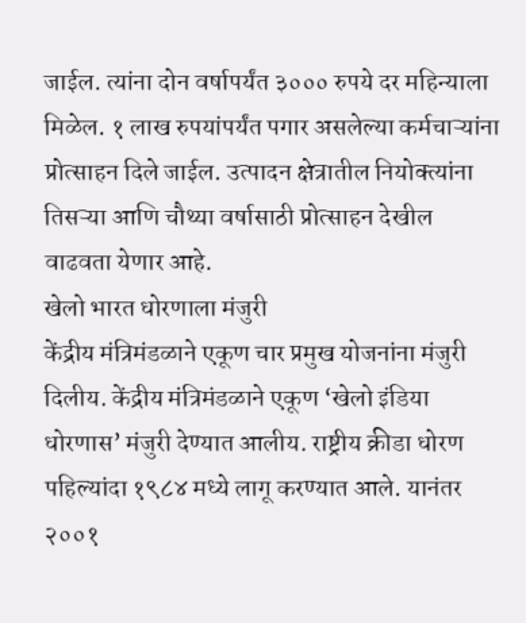जाईल. त्यांना दोन वर्षापर्यंत ३००० रुपये दर महिन्याला मिळेल. १ लाख रुपयांपर्यंत पगार असलेल्या कर्मचाऱ्यांना प्रोत्साहन दिले जाईल. उत्पादन क्षेत्रातील नियोक्त्यांना तिसऱ्या आणि चौथ्या वर्षासाठी प्रोत्साहन देखील वाढवता येणार आहे.
खेलो भारत धोरणाला मंजुरी
केंद्रीय मंत्रिमंडळाने एकूण चार प्रमुख योजनांना मंजुरी दिलीय. केंद्रीय मंत्रिमंडळाने एकूण ‘खेलो इंडिया धोरणास’ मंजुरी देण्यात आलीय. राष्ट्रीय क्रीडा धोरण पहिल्यांदा १९८४ मध्ये लागू करण्यात आले. यानंतर २००१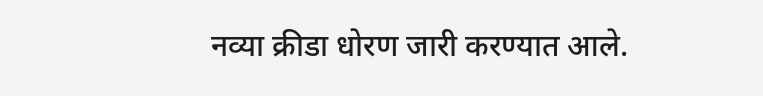नव्या क्रीडा धोरण जारी करण्यात आले.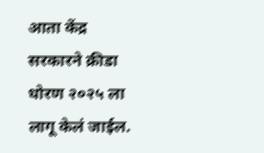आता केंद्र सरकारने क्रीडा धोरण २०२५ ला लागू केलं जाईल.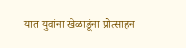यात युवांना खेळाडूंना प्रोत्साहन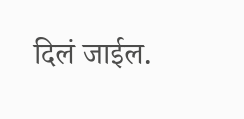दिलं जाईल.